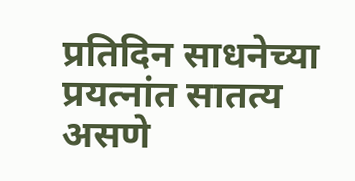प्रतिदिन साधनेच्या प्रयत्नांत सातत्य असणे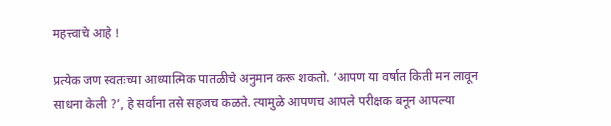महत्त्वाचे आहे !

प्रत्येक जण स्वतःच्या आध्यात्मिक पातळीचे अनुमान करू शकतो. ‘आपण या वर्षात किती मन लावून साधना केली ?’, हे सर्वांना तसे सहजच कळते. त्यामुळे आपणच आपले परीक्षक बनून आपल्या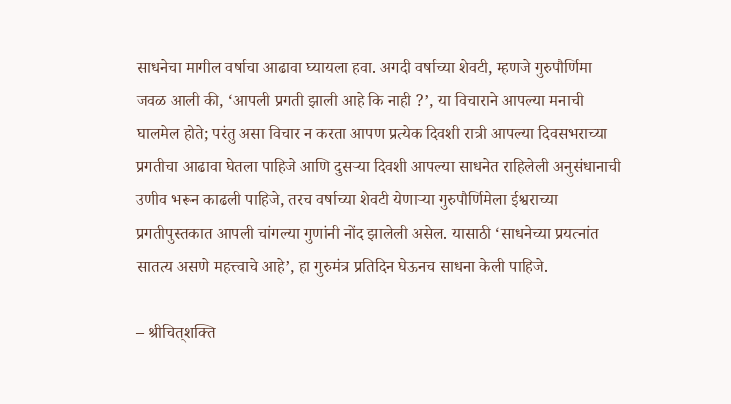साधनेचा मागील वर्षाचा आढावा घ्यायला हवा. अगदी वर्षाच्या शेवटी, म्हणजे गुरुपौर्णिमा जवळ आली की, ‘आपली प्रगती झाली आहे कि नाही ?’, या विचाराने आपल्या मनाची घालमेल होते; परंतु असा विचार न करता आपण प्रत्येक दिवशी रात्री आपल्या दिवसभराच्या प्रगतीचा आढावा घेतला पाहिजे आणि दुसर्‍या दिवशी आपल्या साधनेत राहिलेली अनुसंधानाची उणीव भरून काढली पाहिजे, तरच वर्षाच्या शेवटी येणार्‍या गुरुपौर्णिमेला ईश्वराच्या प्रगतीपुस्तकात आपली चांगल्या गुणांनी नोंद झालेली असेल. यासाठी ‘साधनेच्या प्रयत्नांत सातत्य असणे महत्त्वाचे आहे’, हा गुरुमंत्र प्रतिदिन घेऊनच साधना केली पाहिजे.

– श्रीचित्‌शक्ति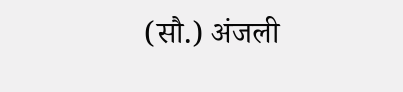(सौ.) अंजली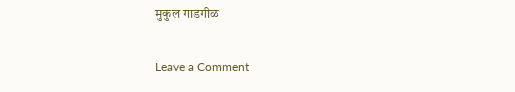मुकुल गाडगीळ

Leave a Comment